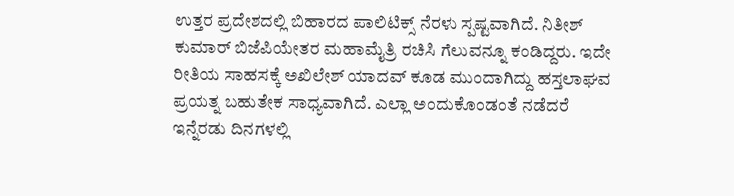ಉತ್ತರ ಪ್ರದೇಶದಲ್ಲಿ ಬಿಹಾರದ ಪಾಲಿಟಿಕ್ಸ್ ನೆರಳು ಸ್ಪಷ್ಟವಾಗಿದೆ. ನಿತೀಶ್ ಕುಮಾರ್ ಬಿಜೆಪಿಯೇತರ ಮಹಾಮೈತ್ರಿ ರಚಿಸಿ ಗೆಲುವನ್ನೂ ಕಂಡಿದ್ದರು. ಇದೇ ರೀತಿಯ ಸಾಹಸಕ್ಕೆ ಅಖಿಲೇಶ್ ಯಾದವ್ ಕೂಡ ಮುಂದಾಗಿದ್ದು ಹಸ್ತಲಾಘವ ಪ್ರಯತ್ನ ಬಹುತೇಕ ಸಾಧ್ಯವಾಗಿದೆ. ಎಲ್ಲಾ ಅಂದುಕೊಂಡಂತೆ ನಡೆದರೆ ಇನ್ನೆರಡು ದಿನಗಳಲ್ಲಿ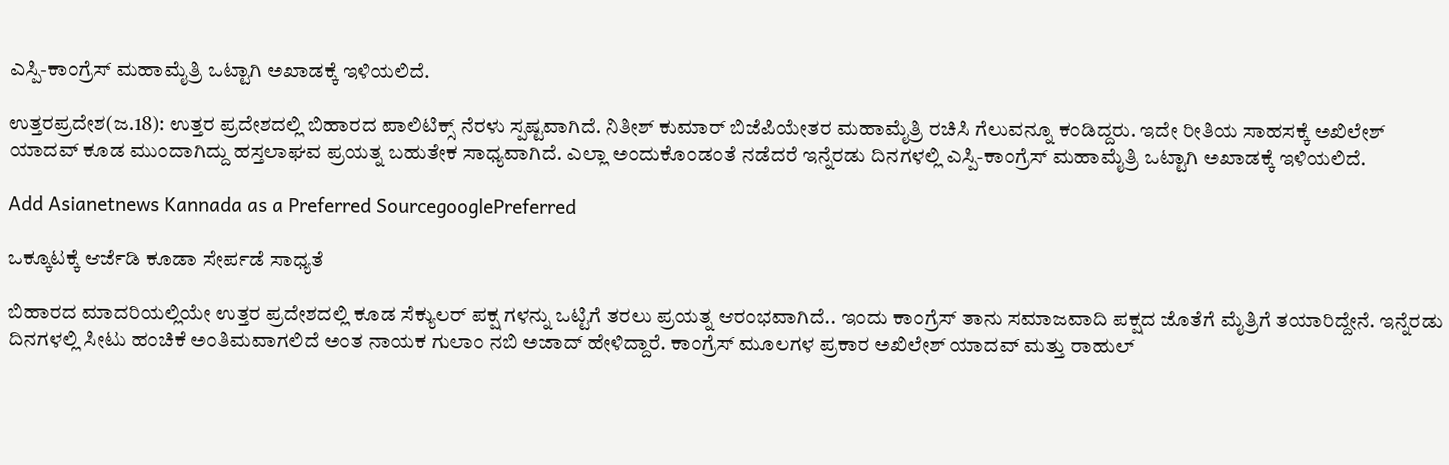ಎಸ್ಪಿ-ಕಾಂಗ್ರೆಸ್ ಮಹಾಮೈತ್ರಿ ಒಟ್ಟಾಗಿ ಅಖಾಡಕ್ಕೆ ಇಳಿಯಲಿದೆ.

ಉತ್ತರಪ್ರದೇಶ(ಜ.18): ಉತ್ತರ ಪ್ರದೇಶದಲ್ಲಿ ಬಿಹಾರದ ಪಾಲಿಟಿಕ್ಸ್ ನೆರಳು ಸ್ಪಷ್ಟವಾಗಿದೆ. ನಿತೀಶ್ ಕುಮಾರ್ ಬಿಜೆಪಿಯೇತರ ಮಹಾಮೈತ್ರಿ ರಚಿಸಿ ಗೆಲುವನ್ನೂ ಕಂಡಿದ್ದರು. ಇದೇ ರೀತಿಯ ಸಾಹಸಕ್ಕೆ ಅಖಿಲೇಶ್ ಯಾದವ್ ಕೂಡ ಮುಂದಾಗಿದ್ದು ಹಸ್ತಲಾಘವ ಪ್ರಯತ್ನ ಬಹುತೇಕ ಸಾಧ್ಯವಾಗಿದೆ. ಎಲ್ಲಾ ಅಂದುಕೊಂಡಂತೆ ನಡೆದರೆ ಇನ್ನೆರಡು ದಿನಗಳಲ್ಲಿ ಎಸ್ಪಿ-ಕಾಂಗ್ರೆಸ್ ಮಹಾಮೈತ್ರಿ ಒಟ್ಟಾಗಿ ಅಖಾಡಕ್ಕೆ ಇಳಿಯಲಿದೆ.

Add Asianetnews Kannada as a Preferred SourcegooglePreferred

ಒಕ್ಕೂಟಕ್ಕೆ ಆರ್ಜೆಡಿ ಕೂಡಾ ಸೇರ್ಪಡೆ ಸಾಧ್ಯತೆ

ಬಿಹಾರದ ಮಾದರಿಯಲ್ಲಿಯೇ ಉತ್ತರ ಪ್ರದೇಶದಲ್ಲಿ ಕೂಡ ಸೆಕ್ಯುಲರ್ ಪಕ್ಷ ಗಳನ್ನು ಒಟ್ಟಿಗೆ ತರಲು ಪ್ರಯತ್ನ ಆರಂಭವಾಗಿದೆ.. ಇಂದು ಕಾಂಗ್ರೆಸ್ ತಾನು ಸಮಾಜವಾದಿ ಪಕ್ಷದ ಜೊತೆಗೆ ಮೈತ್ರಿಗೆ ತಯಾರಿದ್ದೇನೆ. ಇನ್ನೆರಡು ದಿನಗಳಲ್ಲಿ ಸೀಟು ಹಂಚಿಕೆ ಅಂತಿಮವಾಗಲಿದೆ ಅಂತ ನಾಯಕ ಗುಲಾಂ ನಬಿ ಅಜಾದ್ ಹೇಳಿದ್ದಾರೆ. ಕಾಂಗ್ರೆಸ್ ಮೂಲಗಳ ಪ್ರಕಾರ ಅಖಿಲೇಶ್ ಯಾದವ್ ಮತ್ತು ರಾಹುಲ್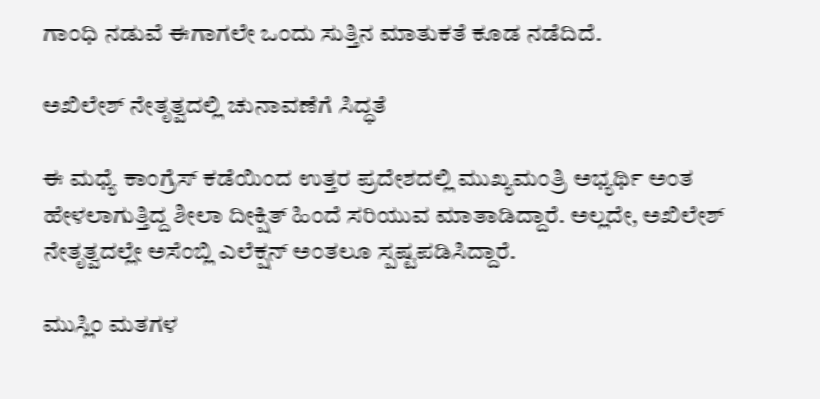ಗಾಂಧಿ ನಡುವೆ ಈಗಾಗಲೇ ಒಂದು ಸುತ್ತಿನ ಮಾತುಕತೆ ಕೂಡ ನಡೆದಿದೆ.

ಅಖಿಲೇಶ್ ನೇತೃತ್ವದಲ್ಲಿ ಚುನಾವಣೆಗೆ ಸಿದ್ಧತೆ

ಈ ಮಧ್ಯೆ ಕಾಂಗ್ರೆಸ್ ಕಡೆಯಿಂದ ಉತ್ತರ ಪ್ರದೇಶದಲ್ಲಿ ಮುಖ್ಯಮಂತ್ರಿ ಅಭ್ಯರ್ಥಿ ಅಂತ ಹೇಳಲಾಗುತ್ತಿದ್ದ ಶೀಲಾ ದೀಕ್ಷಿತ್ ಹಿಂದೆ ಸರಿಯುವ ಮಾತಾಡಿದ್ದಾರೆ. ಅಲ್ಲದೇ, ಅಖಿಲೇಶ್ ನೇತೃತ್ವದಲ್ಲೇ ಅಸೆಂಬ್ಲಿ ಎಲೆಕ್ಷನ್ ಅಂತಲೂ ಸ್ಪಷ್ಟಪಡಿಸಿದ್ದಾರೆ.

ಮುಸ್ಲಿಂ ಮತಗಳ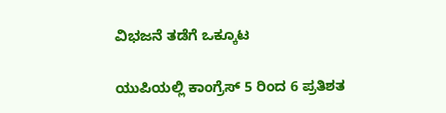ವಿಭಜನೆ ತಡೆಗೆ ಒಕ್ಕೂಟ

ಯುಪಿಯಲ್ಲಿ ಕಾಂಗ್ರೆಸ್ 5 ರಿಂದ 6 ಪ್ರತಿಶತ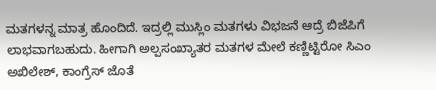ಮತಗಳನ್ನ ಮಾತ್ರ ಹೊಂದಿದೆ. ಇದ್ರಲ್ಲಿ ಮುಸ್ಲಿಂ ಮತಗಳು ವಿಭಜನೆ ಆದ್ರೆ ಬಿಜೆಪಿಗೆ ಲಾಭವಾಗಬಹುದು. ಹೀಗಾಗಿ ಅಲ್ಪಸಂಖ್ಯಾತರ ಮತಗಳ ಮೇಲೆ ಕಣ್ಣಿಟ್ಟಿರೋ ಸಿಎಂ ಅಖಿಲೇಶ್, ಕಾಂಗ್ರೆಸ್ ಜೊತೆ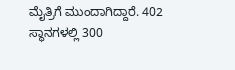ಮೈತ್ರಿಗೆ ಮುಂದಾಗಿದ್ದಾರೆ. 402 ಸ್ಥಾನಗಳಲ್ಲಿ 300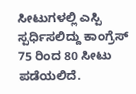ಸೀಟುಗಳಲ್ಲಿ ಎಸ್ಪಿ ಸ್ಪರ್ಧಿಸಲಿದ್ದು ಕಾಂಗ್ರೆಸ್ 75 ರಿಂದ 80 ಸೀಟು ಪಡೆಯಲಿದೆ.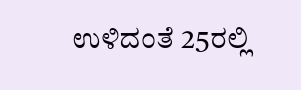ಉಳಿದಂತೆ 25ರಲ್ಲಿ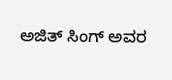ಅಜಿತ್ ಸಿಂಗ್ ಅವರ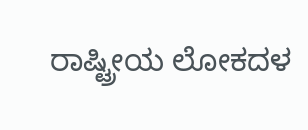ರಾಷ್ಟ್ರೀಯ ಲೋಕದಳ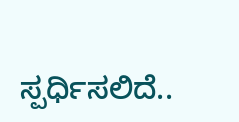ಸ್ಪರ್ಧಿಸಲಿದೆ..